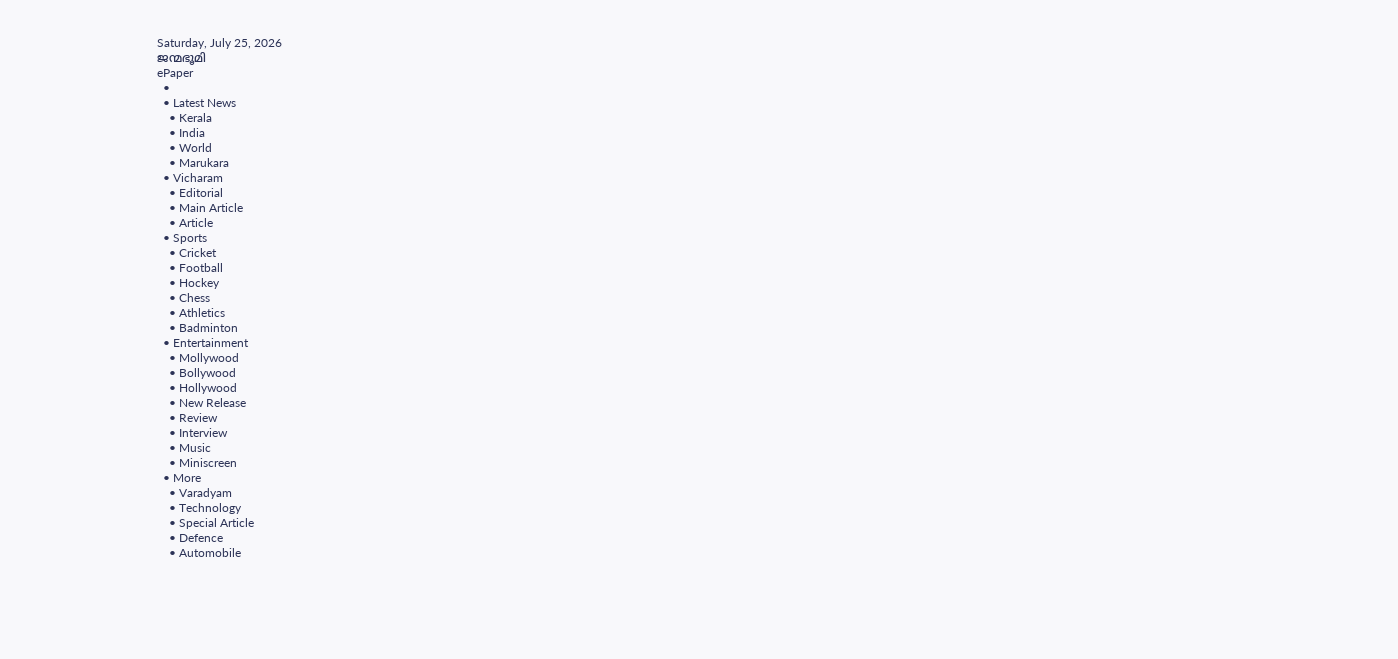Saturday, July 25, 2026
ജന്മഭൂമി
ePaper
  •
  • Latest News
    • Kerala
    • India
    • World
    • Marukara
  • Vicharam
    • Editorial
    • Main Article
    • Article
  • Sports
    • Cricket
    • Football
    • Hockey
    • Chess
    • Athletics
    • Badminton
  • Entertainment
    • Mollywood
    • Bollywood
    • Hollywood
    • New Release
    • Review
    • Interview
    • Music
    • Miniscreen
  • More
    • Varadyam
    • Technology
    • Special Article
    • Defence
    • Automobile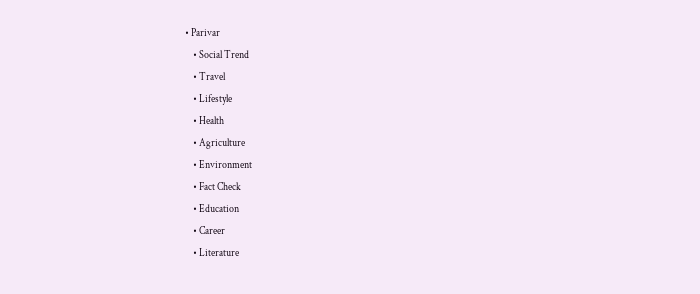• Parivar
    • Social Trend
    • Travel
    • Lifestyle
    • Health
    • Agriculture
    • Environment
    • Fact Check
    • Education
    • Career
    • Literature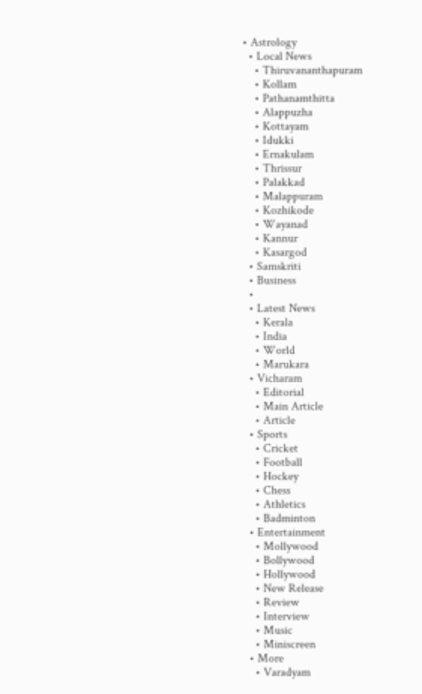• Astrology
  • Local News
    • Thiruvananthapuram
    • Kollam
    • Pathanamthitta
    • Alappuzha
    • Kottayam
    • Idukki
    • Ernakulam
    • Thrissur
    • Palakkad
    • Malappuram
    • Kozhikode
    • Wayanad
    • Kannur
    • Kasargod
  • Samskriti
  • Business
  •
  • Latest News
    • Kerala
    • India
    • World
    • Marukara
  • Vicharam
    • Editorial
    • Main Article
    • Article
  • Sports
    • Cricket
    • Football
    • Hockey
    • Chess
    • Athletics
    • Badminton
  • Entertainment
    • Mollywood
    • Bollywood
    • Hollywood
    • New Release
    • Review
    • Interview
    • Music
    • Miniscreen
  • More
    • Varadyam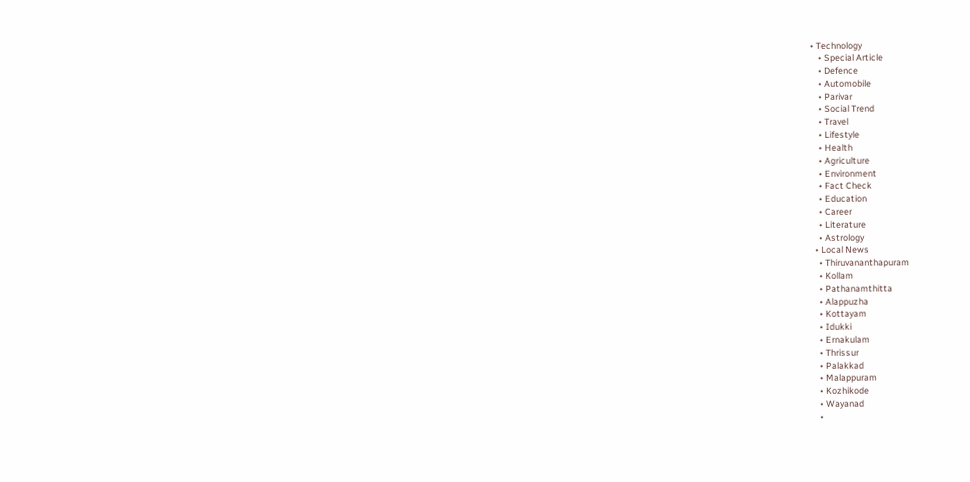• Technology
    • Special Article
    • Defence
    • Automobile
    • Parivar
    • Social Trend
    • Travel
    • Lifestyle
    • Health
    • Agriculture
    • Environment
    • Fact Check
    • Education
    • Career
    • Literature
    • Astrology
  • Local News
    • Thiruvananthapuram
    • Kollam
    • Pathanamthitta
    • Alappuzha
    • Kottayam
    • Idukki
    • Ernakulam
    • Thrissur
    • Palakkad
    • Malappuram
    • Kozhikode
    • Wayanad
    •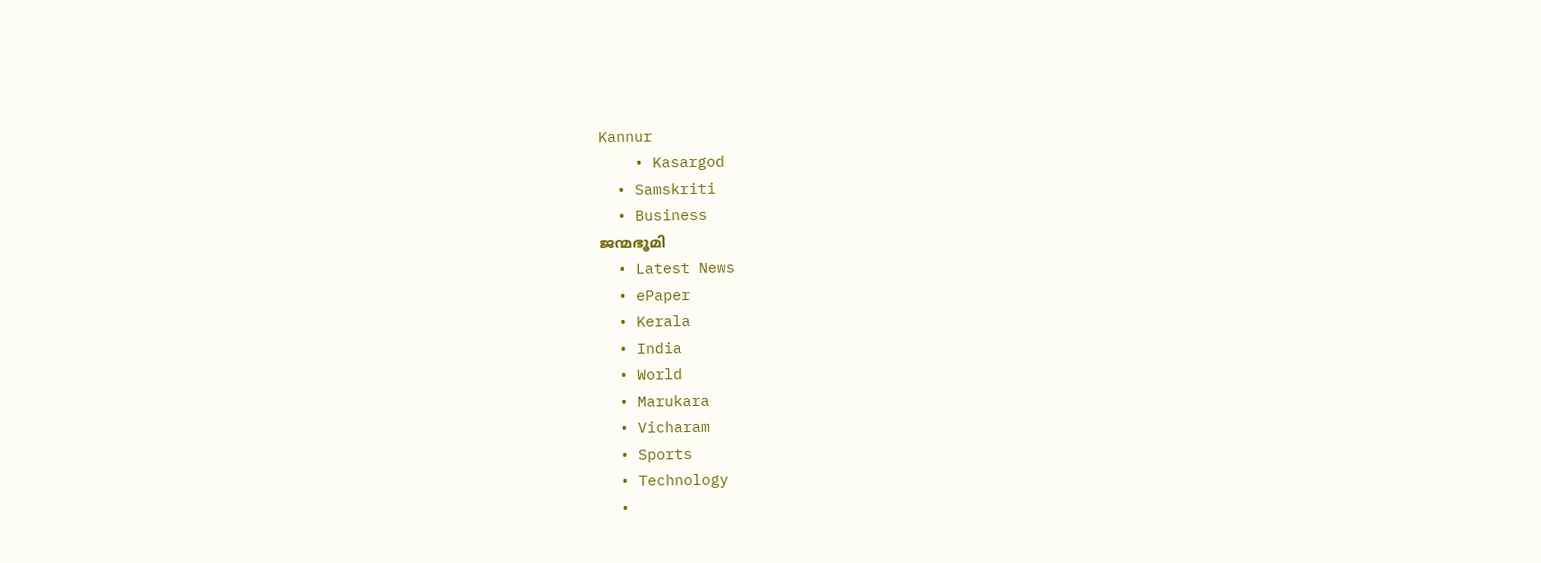Kannur
    • Kasargod
  • Samskriti
  • Business
ജന്മഭൂമി
  • Latest News
  • ePaper
  • Kerala
  • India
  • World
  • Marukara
  • Vicharam
  • Sports
  • Technology
  •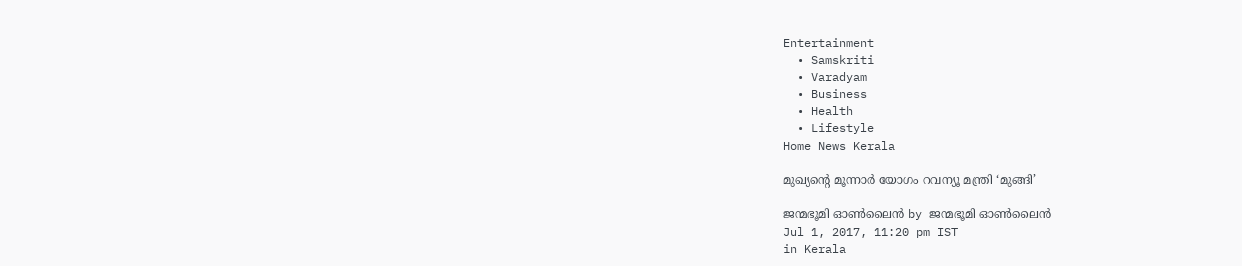Entertainment
  • Samskriti
  • Varadyam
  • Business
  • Health
  • Lifestyle
Home News Kerala

മുഖ്യന്റെ മൂന്നാര്‍ യോഗം റവന്യൂ മന്ത്രി ‘മുങ്ങി’

ജന്മഭൂമി ഓണ്‍ലൈന്‍ by ജന്മഭൂമി ഓണ്‍ലൈന്‍
Jul 1, 2017, 11:20 pm IST
in Kerala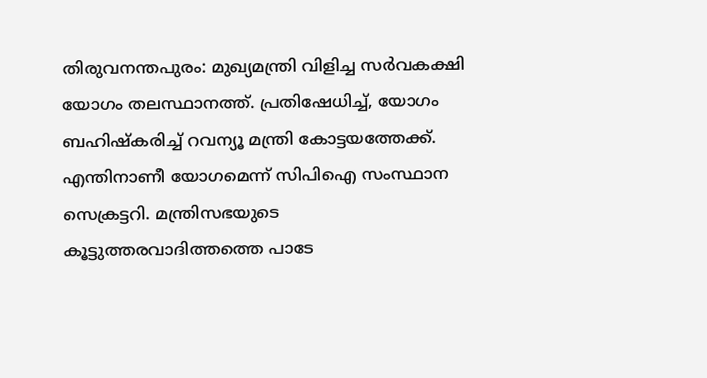തിരുവനന്തപുരം: മുഖ്യമന്ത്രി വിളിച്ച സര്‍വകക്ഷി യോഗം തലസ്ഥാനത്ത്. പ്രതിഷേധിച്ച്, യോഗം ബഹിഷ്‌കരിച്ച് റവന്യൂ മന്ത്രി കോട്ടയത്തേക്ക്. എന്തിനാണീ യോഗമെന്ന് സിപിഐ സംസ്ഥാന സെക്രട്ടറി. മന്ത്രിസഭയുടെ കൂട്ടുത്തരവാദിത്തത്തെ പാടേ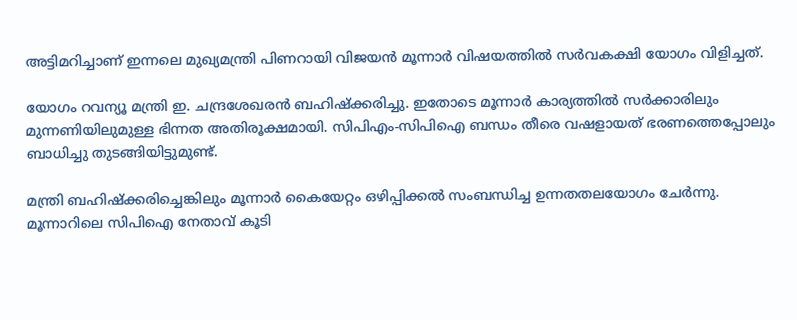അട്ടിമറിച്ചാണ് ഇന്നലെ മുഖ്യമന്ത്രി പിണറായി വിജയന്‍ മൂന്നാര്‍ വിഷയത്തില്‍ സര്‍വകക്ഷി യോഗം വിളിച്ചത്.

യോഗം റവന്യൂ മന്ത്രി ഇ. ചന്ദ്രശേഖരന്‍ ബഹിഷ്‌ക്കരിച്ചു. ഇതോടെ മൂന്നാര്‍ കാര്യത്തില്‍ സര്‍ക്കാരിലും മുന്നണിയിലുമുള്ള ഭിന്നത അതിരൂക്ഷമായി. സിപിഎം-സിപിഐ ബന്ധം തീരെ വഷളായത് ഭരണത്തെപ്പോലും ബാധിച്ചു തുടങ്ങിയിട്ടുമുണ്ട്.

മന്ത്രി ബഹിഷ്‌ക്കരിച്ചെങ്കിലും മൂന്നാര്‍ കൈയേറ്റം ഒഴിപ്പിക്കല്‍ സംബന്ധിച്ച ഉന്നതതലയോഗം ചേര്‍ന്നു. മൂന്നാറിലെ സിപിഐ നേതാവ് കൂടി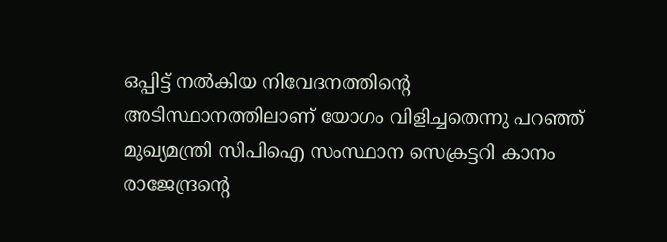ഒപ്പിട്ട് നല്‍കിയ നിവേദനത്തിന്റെ അടിസ്ഥാനത്തിലാണ് യോഗം വിളിച്ചതെന്നു പറഞ്ഞ് മുഖ്യമന്ത്രി സിപിഐ സംസ്ഥാന സെക്രട്ടറി കാനം രാജേന്ദ്രന്റെ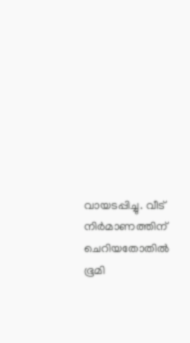വായടപ്പിച്ചു. വീട് നിര്‍മാണത്തിന് ചെറിയതോതില്‍ ഭൂമി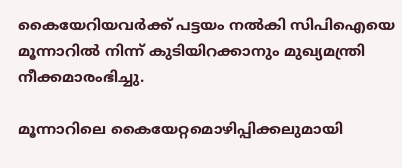കൈയേറിയവര്‍ക്ക് പട്ടയം നല്‍കി സിപിഐയെ മൂന്നാറില്‍ നിന്ന് കുടിയിറക്കാനും മുഖ്യമന്ത്രി നീക്കമാരംഭിച്ചു.

മൂന്നാറിലെ കൈയേറ്റമൊഴിപ്പിക്കലുമായി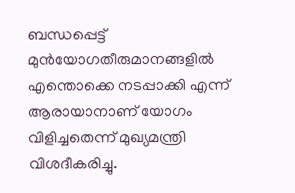ബന്ധപ്പെട്ട് മുന്‍യോഗതീരുമാനങ്ങളില്‍ എന്തൊക്കെ നടപ്പാക്കി എന്ന് ആരായാനാണ് യോഗം വിളിച്ചതെന്ന് മുഖ്യമന്ത്രി വിശദീകരിച്ചു.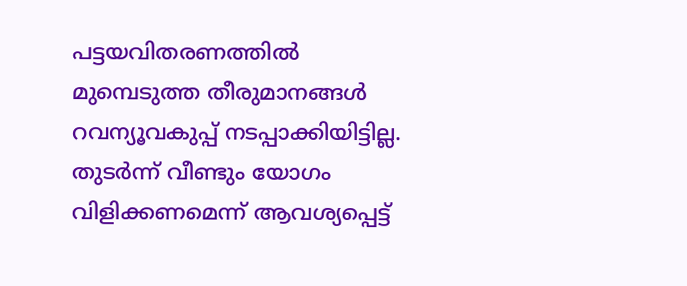പട്ടയവിതരണത്തില്‍ മുമ്പെടുത്ത തീരുമാനങ്ങള്‍ റവന്യൂവകുപ്പ് നടപ്പാക്കിയിട്ടില്ല. തുടര്‍ന്ന് വീണ്ടും യോഗം വിളിക്കണമെന്ന് ആവശ്യപ്പെട്ട്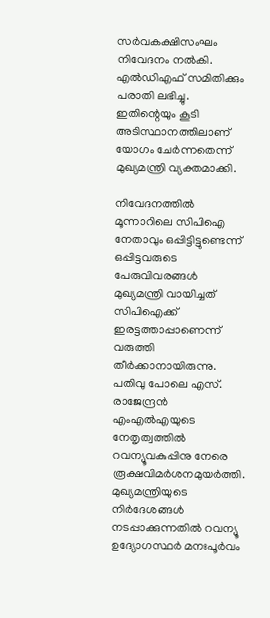സര്‍വകക്ഷിസംഘം നിവേദനം നല്‍കി. എല്‍ഡിഎഫ് സമിതിക്കും പരാതി ലഭിച്ചു. ഇതിന്റെയും കൂടി അടിസ്ഥാനത്തിലാണ് യോഗം ചേര്‍ന്നതെന്ന് മുഖ്യമന്ത്രി വ്യക്തമാക്കി.

നിവേദനത്തില്‍ മൂന്നാറിലെ സിപിഐ നേതാവും ഒപ്പിട്ടിട്ടുണ്ടെന്ന് ഒപ്പിട്ടവരുടെ പേരുവിവരങ്ങള്‍ മുഖ്യമന്ത്രി വായിച്ചത് സിപിഐക്ക് ഇരട്ടത്താപ്പാണെന്ന് വരുത്തി തീര്‍ക്കാനായിരുന്നു. പതിവു പോലെ എസ്. രാജേന്ദ്രന്‍ എംഎല്‍എയുടെ നേതൃത്വത്തില്‍ റവന്യൂവകുപ്പിനു നേരെ രൂക്ഷവിമര്‍ശനമുയര്‍ത്തി. മുഖ്യമന്ത്രിയുടെ നിര്‍ദേശങ്ങള്‍ നടപ്പാക്കുന്നതില്‍ റവന്യൂ ഉദ്യോഗസ്ഥര്‍ മനഃപൂര്‍വം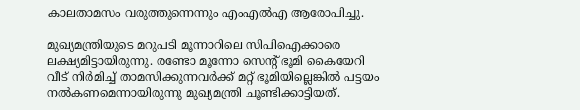കാലതാമസം വരുത്തുന്നെന്നും എംഎല്‍എ ആരോപിച്ചു.

മുഖ്യമന്ത്രിയുടെ മറുപടി മൂന്നാറിലെ സിപിഐക്കാരെ ലക്ഷ്യമിട്ടായിരുന്നു. രണ്ടോ മൂന്നോ സെന്റ് ഭൂമി കൈയേറി വീട് നിര്‍മിച്ച് താമസിക്കുന്നവര്‍ക്ക് മറ്റ് ഭൂമിയില്ലെങ്കില്‍ പട്ടയം നല്‍കണമെന്നായിരുന്നു മുഖ്യമന്ത്രി ചൂണ്ടിക്കാട്ടിയത്.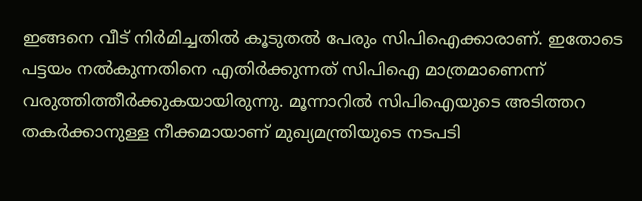ഇങ്ങനെ വീട് നിര്‍മിച്ചതില്‍ കൂടുതല്‍ പേരും സിപിഐക്കാരാണ്. ഇതോടെ പട്ടയം നല്‍കുന്നതിനെ എതിര്‍ക്കുന്നത് സിപിഐ മാത്രമാണെന്ന് വരുത്തിത്തീര്‍ക്കുകയായിരുന്നു. മൂന്നാറില്‍ സിപിഐയുടെ അടിത്തറ തകര്‍ക്കാനുള്ള നീക്കമായാണ് മുഖ്യമന്ത്രിയുടെ നടപടി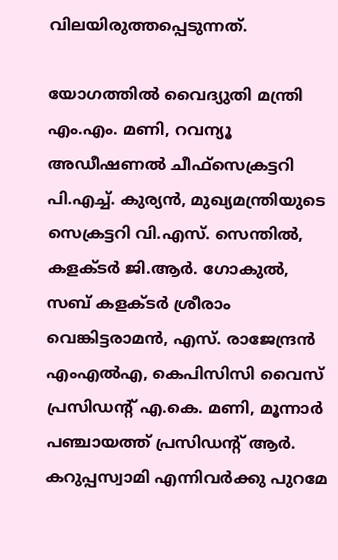വിലയിരുത്തപ്പെടുന്നത്.

യോഗത്തില്‍ വൈദ്യുതി മന്ത്രി എം.എം. മണി, റവന്യൂ അഡീഷണല്‍ ചീഫ്‌സെക്രട്ടറി പി.എച്ച്. കുര്യന്‍, മുഖ്യമന്ത്രിയുടെ സെക്രട്ടറി വി.എസ്. സെന്തില്‍, കളക്ടര്‍ ജി.ആര്‍. ഗോകുല്‍, സബ് കളക്ടര്‍ ശ്രീരാം വെങ്കിട്ടരാമന്‍, എസ്. രാജേന്ദ്രന്‍ എംഎല്‍എ, കെപിസിസി വൈസ് പ്രസിഡന്റ് എ.കെ. മണി, മൂന്നാര്‍ പഞ്ചായത്ത് പ്രസിഡന്റ് ആര്‍. കറുപ്പസ്വാമി എന്നിവര്‍ക്കു പുറമേ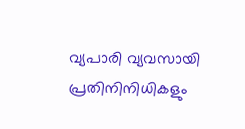വ്യപാരി വ്യവസായി പ്രതിനിനിധികളും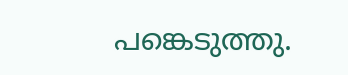പങ്കെടുത്തു.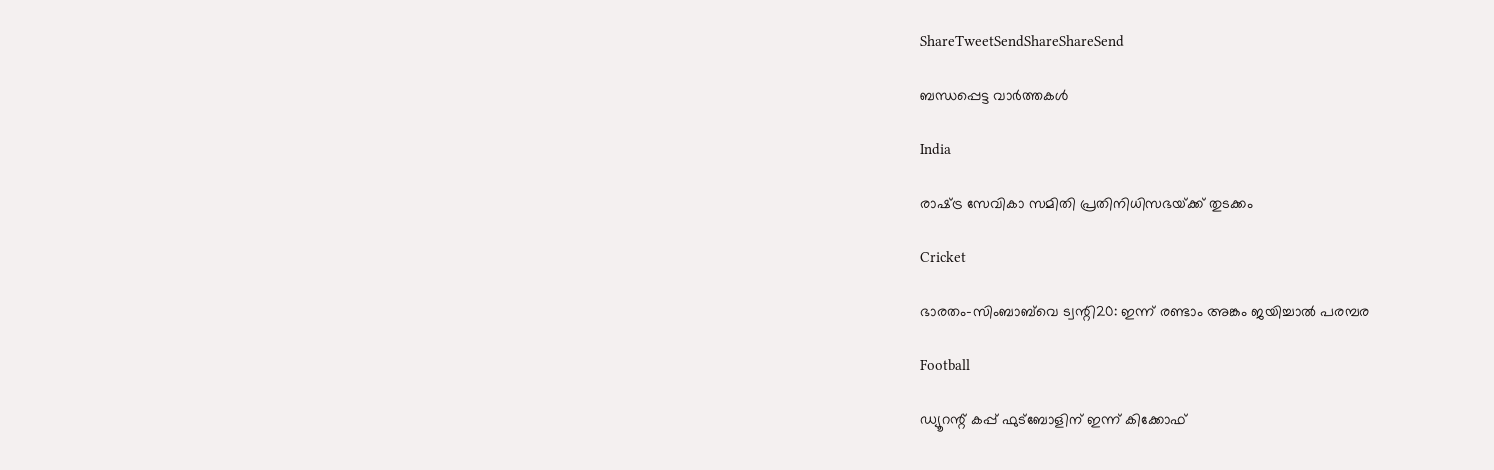ShareTweetSendShareShareSend

ബന്ധപ്പെട്ട വാര്‍ത്തകള്‍

India

രാഷ്‌ട്ര സേവികാ സമിതി പ്രതിനിധിസഭയ്‌ക്ക് തുടക്കം

Cricket

ഭാരതം-സിംബാബ്‌വെ ട്വന്റി20: ഇന്ന് രണ്ടാം അങ്കം ജയിച്ചാല്‍ പരമ്പര

Football

ഡ്യൂറന്റ് കപ്പ് ഫുട്‌ബോളിന് ഇന്ന് കിക്കോഫ്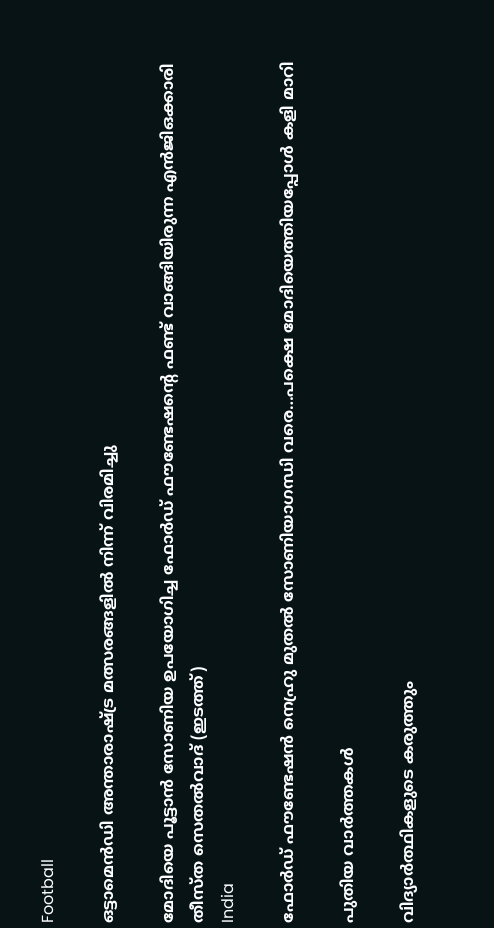Football

ഒട്ടാമെന്‍ഡി അന്താരാഷ്‌ട്ര മത്സരങ്ങളില്‍ നിന്ന് വിരമിച്ചു

മോദിയെ പൂട്ടാന്‍ സോണിയ ഉപയോഗിച്ച ഫോര്‍ഡ് ഫൗണ്ടേഷന്‍റെ ഫണ്ട് വാങ്ങിയിരുന്ന എന്‍ജിഒക്കാരി തീസ്ത സെതല്‍വാദ് (ഇടത്ത്)
India

ഫോര്‍ഡ് ഫൗണ്ടേഷന്‍ നെഹ്രു മുതല്‍ സോണിയാഗന്ധി വരെ…പക്ഷെ മോദിയെത്തിയപ്പോള്‍ കളി മാറി

പുതിയ വാര്‍ത്തകള്‍

വിദ്യാര്‍ത്ഥികളുടെ കരുത്തും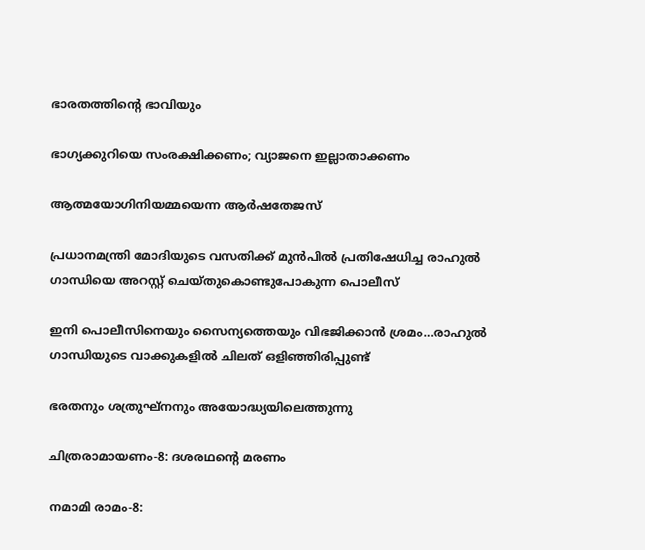ഭാരതത്തിന്റെ ഭാവിയും

ഭാഗ്യക്കുറിയെ സംരക്ഷിക്കണം; വ്യാജനെ ഇല്ലാതാക്കണം

ആത്മയോഗിനിയമ്മയെന്ന ആര്‍ഷതേജസ്

പ്രധാനമന്ത്രി മോദിയുടെ വസതിക്ക് മുന്‍പില്‍ പ്രതിഷേധിച്ച രാഹുല്‍ ഗാന്ധിയെ അറസ്റ്റ് ചെയ്തുകൊണ്ടുപോകുന്ന പൊലീസ്

ഇനി പൊലീസിനെയും സൈന്യത്തെയും വിഭജിക്കാന്‍ ശ്രമം…രാഹുല്‍ ഗാന്ധിയുടെ വാക്കുകളില്‍ ചിലത് ഒളിഞ്ഞിരിപ്പുണ്ട്

ഭരതനും ശത്രുഘ്‌നനും അയോദ്ധ്യയിലെത്തുന്നു

ചിത്രരാമായണം-8: ദശരഥന്റെ മരണം

നമാമി രാമം-8: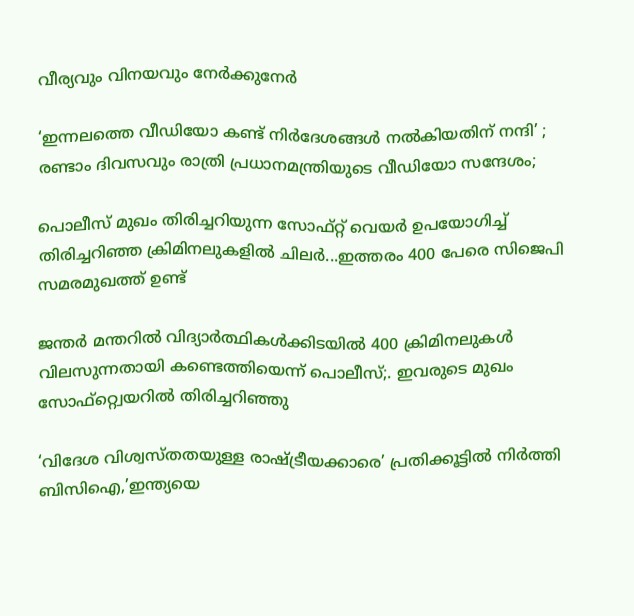വീര്യവും വിനയവും നേര്‍ക്കുനേര്‍

‘ഇന്നലത്തെ വീഡിയോ കണ്ട് നിർദേശങ്ങൾ നൽകിയതിന് നന്ദി’ ; രണ്ടാം ദിവസവും രാത്രി പ്രധാനമന്ത്രിയുടെ വീഡിയോ സന്ദേശം;

പൊലീസ് മുഖം തിരിച്ചറിയുന്ന സോഫ്റ്റ് വെയര്‍ ഉപയോഗിച്ച് തിരിച്ചറിഞ്ഞ ക്രിമിനലുകളില്‍ ചിലര്‍...ഇത്തരം 400 പേരെ സിജെപി സമരമുഖത്ത് ഉണ്ട്

ജന്തര്‍ മന്തറില്‍ വിദ്യാര്‍ത്ഥികള്‍ക്കിടയില്‍ 400 ക്രിമിനലുകള്‍ വിലസുന്നതായി കണ്ടെത്തിയെന്ന് പൊലീസ്;. ഇവരുടെ മുഖം സോഫ്റ്റ്വെയറില്‍ തിരിച്ചറിഞ്ഞു

‘വിദേശ വിശ്വസ്തതയുള്ള രാഷ്‌ട്രീയക്കാരെ’ പ്രതിക്കൂട്ടില്‍ നിര്‍ത്തി ബിസിഐ,’ഇന്ത്യയെ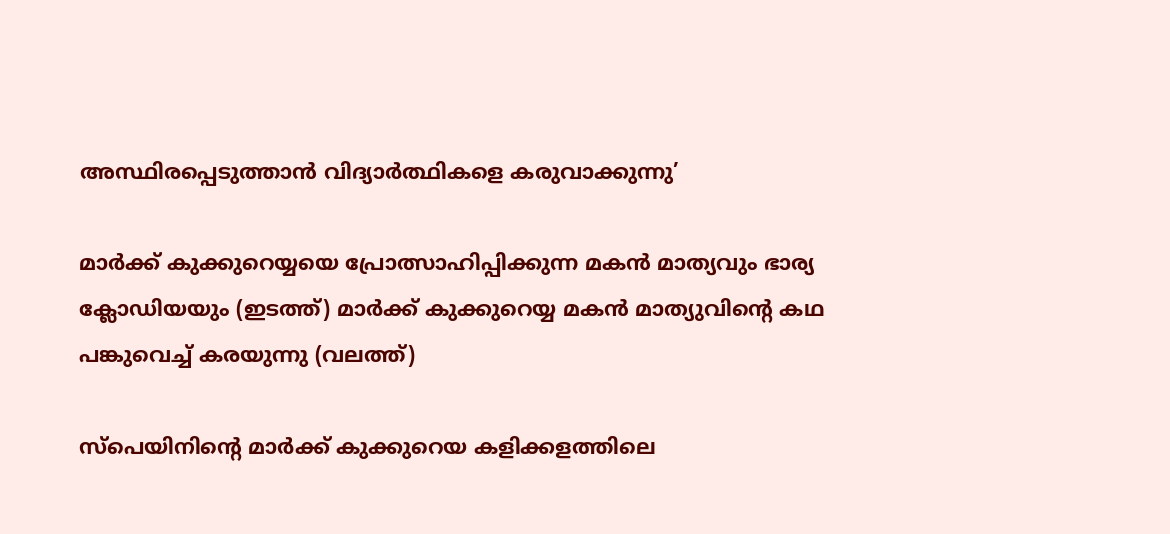അസ്ഥിരപ്പെടുത്താന്‍ വിദ്യാര്‍ത്ഥികളെ കരുവാക്കുന്നു’

മാര്‍ക്ക് കുക്കുറെയ്യയെ പ്രോത്സാഹിപ്പിക്കുന്ന മകന്‍ മാത്യവും ഭാര്യ ക്ലോഡിയയും (ഇടത്ത്) മാര്‍ക്ക് കുക്കുറെയ്യ മകന്‍ മാത്യുവിന്‍റെ കഥ പങ്കുവെച്ച് കരയുന്നു (വലത്ത്)

സ്പെയിനിന്റെ മാര്‍ക്ക് കുക്കുറെയ കളിക്കളത്തിലെ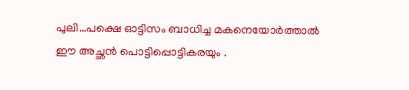പുലി…പക്ഷെ ഓട്ടിസം ബാധിച്ച മകനെയോര്‍ത്താല്‍ ഈ അച്ഛന്‍ പൊട്ടിപ്പൊട്ടികരയും .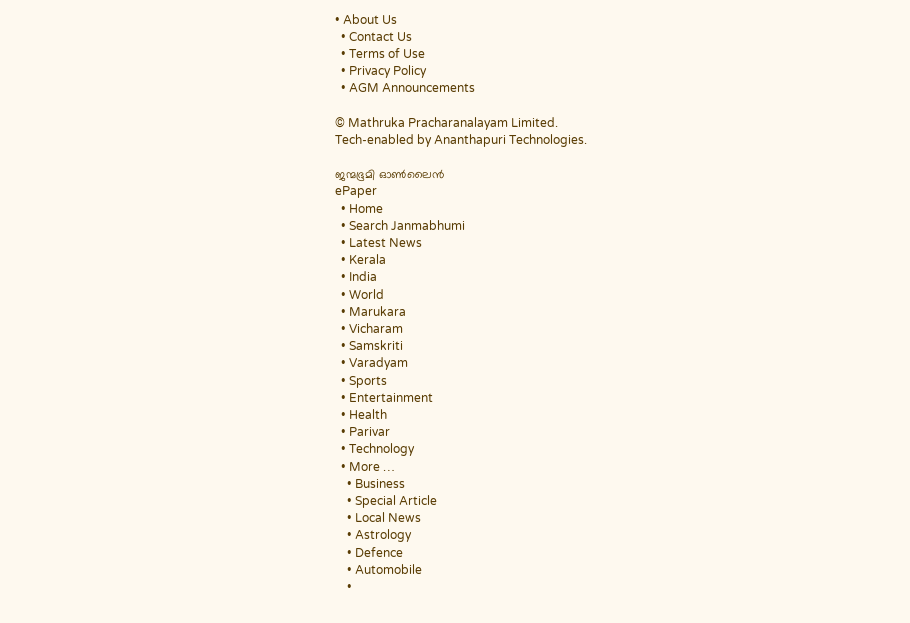• About Us
  • Contact Us
  • Terms of Use
  • Privacy Policy
  • AGM Announcements

© Mathruka Pracharanalayam Limited.
Tech-enabled by Ananthapuri Technologies.

ജന്മഭൂമി ഓണ്‍ലൈന്‍
ePaper
  • Home
  • Search Janmabhumi
  • Latest News
  • Kerala
  • India
  • World
  • Marukara
  • Vicharam
  • Samskriti
  • Varadyam
  • Sports
  • Entertainment
  • Health
  • Parivar
  • Technology
  • More …
    • Business
    • Special Article
    • Local News
    • Astrology
    • Defence
    • Automobile
    •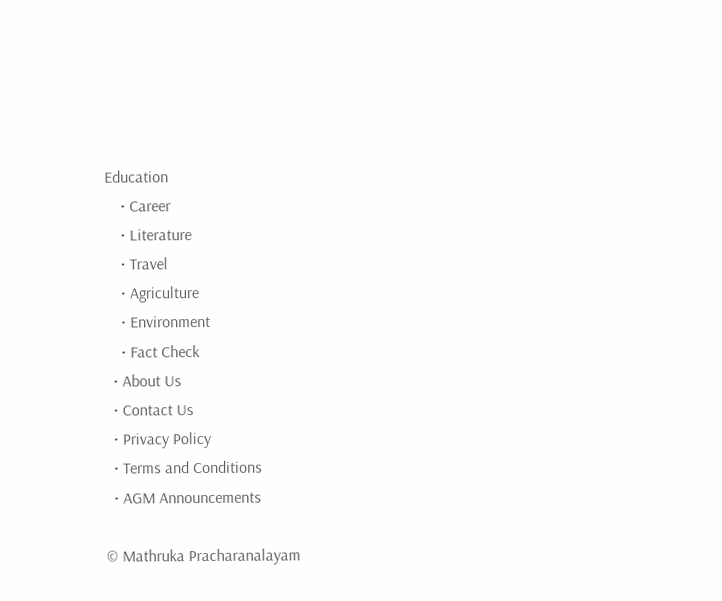Education
    • Career
    • Literature
    • Travel
    • Agriculture
    • Environment
    • Fact Check
  • About Us
  • Contact Us
  • Privacy Policy
  • Terms and Conditions
  • AGM Announcements

© Mathruka Pracharanalayam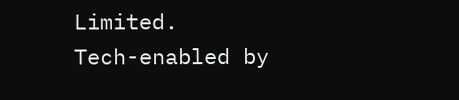Limited.
Tech-enabled by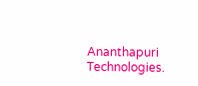Ananthapuri Technologies.